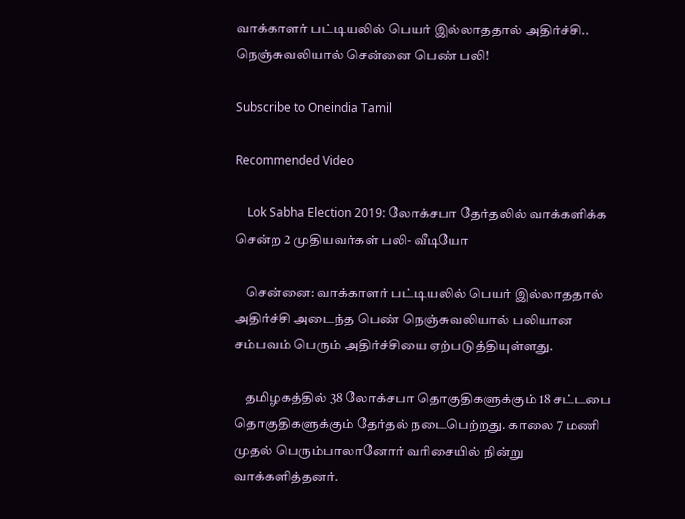வாக்காளர் பட்டியலில் பெயர் இல்லாததால் அதிர்ச்சி.. நெஞ்சுவலியால் சென்னை பெண் பலி!

Subscribe to Oneindia Tamil

Recommended Video

    Lok Sabha Election 2019: லோக்சபா தேர்தலில் வாக்களிக்க சென்ற 2 முதியவர்கள் பலி- வீடியோ

    சென்னை: வாக்காளர் பட்டியலில் பெயர் இல்லாததால் அதிர்ச்சி அடைந்த பெண் நெஞ்சுவலியால் பலியான சம்பவம் பெரும் அதிர்ச்சியை ஏற்படுத்தியுள்ளது.

    தமிழகத்தில் 38 லோக்சபா தொகுதிகளுக்கும் 18 சட்டபை தொகுதிகளுக்கும் தேர்தல் நடைபெற்றது. காலை 7 மணி முதல் பெரும்பாலானோர் வரிசையில் நின்று வாக்களித்தனர்.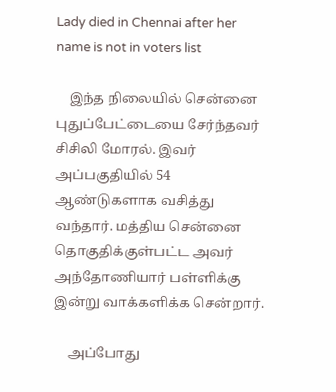Lady died in Chennai after her name is not in voters list

    இந்த நிலையில் சென்னை புதுப்பேட்டையை சேர்ந்தவர் சிசிலி மோரல். இவர் அப்பகுதியில் 54 ஆண்டுகளாக வசித்து வந்தார். மத்திய சென்னை தொகுதிக்குள்பட்ட அவர் அந்தோணியார் பள்ளிக்கு இன்று வாக்களிக்க சென்றார்.

    அப்போது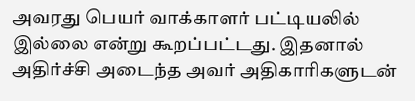அவரது பெயர் வாக்காளர் பட்டியலில் இல்லை என்று கூறப்பட்டது. இதனால் அதிர்ச்சி அடைந்த அவர் அதிகாரிகளுடன்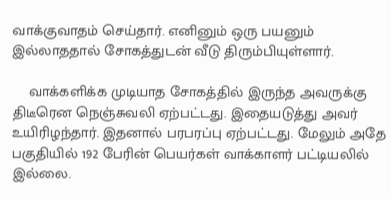வாக்குவாதம் செய்தார். எனினும் ஒரு பயனும் இல்லாததால் சோகத்துடன் வீடு திரும்பியுள்ளார்.

    வாக்களிக்க முடியாத சோகத்தில் இருந்த அவருக்கு திடீரென நெஞ்சுவலி ஏற்பட்டது. இதையடுத்து அவர் உயிரிழந்தார். இதனால் பரபரப்பு ஏற்பட்டது. மேலும் அதே பகுதியில் 192 பேரின் பெயர்கள் வாக்காளர் பட்டியலில் இல்லை.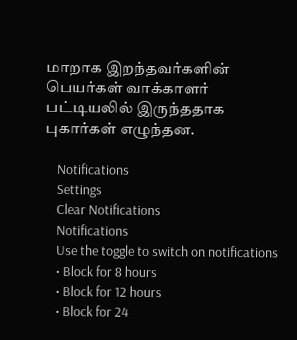மாறாக இறந்தவர்களின் பெயர்கள் வாக்காளர் பட்டியலில் இருந்ததாக புகார்கள் எழுந்தன.

    Notifications
    Settings
    Clear Notifications
    Notifications
    Use the toggle to switch on notifications
    • Block for 8 hours
    • Block for 12 hours
    • Block for 24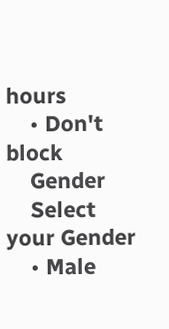hours
    • Don't block
    Gender
    Select your Gender
    • Male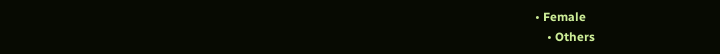• Female
    • Others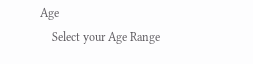Age
    Select your Age Range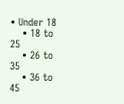• Under 18
    • 18 to 25
    • 26 to 35
    • 36 to 45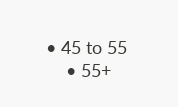• 45 to 55
    • 55+